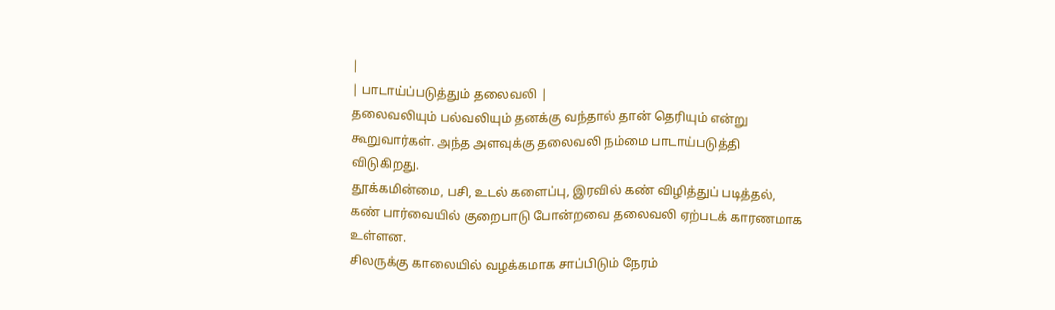|
| பாடாய்ப்படுத்தும் தலைவலி |
தலைவலியும் பல்வலியும் தனக்கு வந்தால் தான் தெரியும் என்று கூறுவார்கள். அந்த அளவுக்கு தலைவலி நம்மை பாடாய்படுத்தி விடுகிறது.
தூக்கமின்மை, பசி, உடல் களைப்பு, இரவில் கண் விழித்துப் படித்தல், கண் பார்வையில் குறைபாடு போன்றவை தலைவலி ஏற்படக் காரணமாக உள்ளன.
சிலருக்கு காலையில் வழக்கமாக சாப்பிடும் நேரம்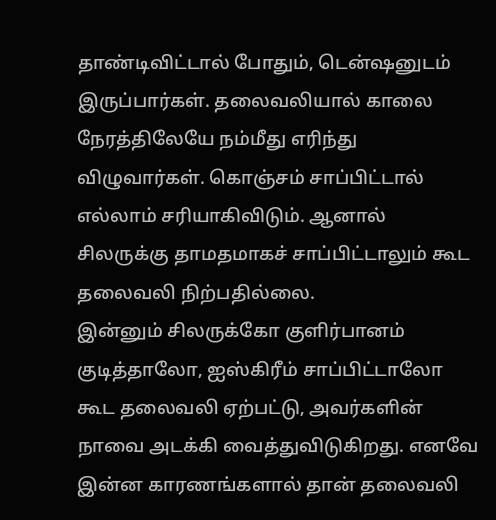தாண்டிவிட்டால் போதும், டென்ஷனுடம் இருப்பார்கள். தலைவலியால் காலை நேரத்திலேயே நம்மீது எரிந்து விழுவார்கள். கொஞ்சம் சாப்பிட்டால் எல்லாம் சரியாகிவிடும். ஆனால் சிலருக்கு தாமதமாகச் சாப்பிட்டாலும் கூட தலைவலி நிற்பதில்லை.
இன்னும் சிலருக்கோ குளிர்பானம் குடித்தாலோ, ஐஸ்கிரீம் சாப்பிட்டாலோ கூட தலைவலி ஏற்பட்டு, அவர்களின் நாவை அடக்கி வைத்துவிடுகிறது. எனவே இன்ன காரணங்களால் தான் தலைவலி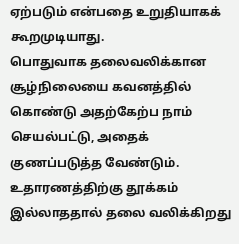ஏற்படும் என்பதை உறுதியாகக் கூறமுடியாது.
பொதுவாக தலைவலிக்கான சூழ்நிலையை கவனத்தில் கொண்டு அதற்கேற்ப நாம் செயல்பட்டு, அதைக் குணப்படுத்த வேண்டும். உதாரணத்திற்கு தூக்கம் இல்லாததால் தலை வலிக்கிறது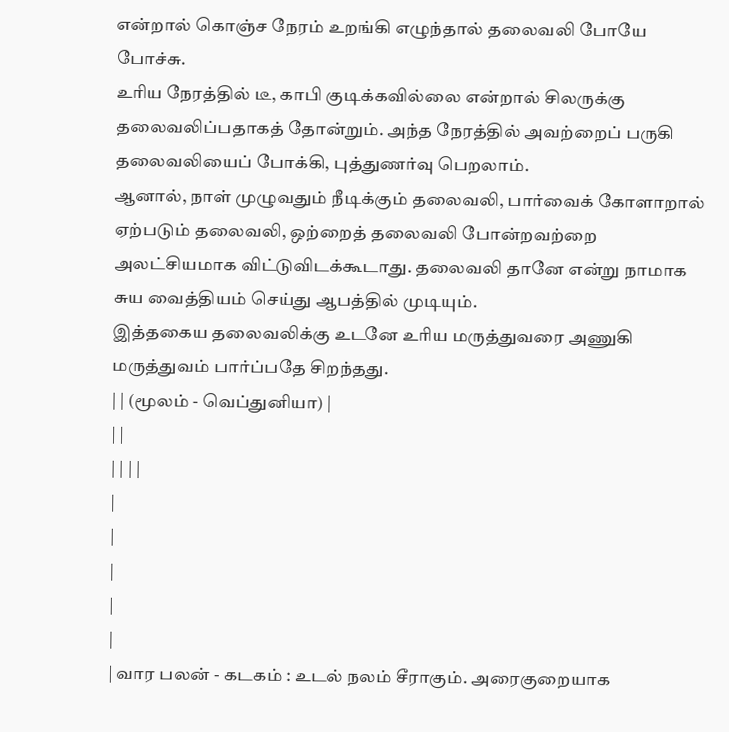என்றால் கொஞ்ச நேரம் உறங்கி எழுந்தால் தலைவலி போயே போச்சு.
உரிய நேரத்தில் டீ, காபி குடிக்கவில்லை என்றால் சிலருக்கு தலைவலிப்பதாகத் தோன்றும். அந்த நேரத்தில் அவற்றைப் பருகி தலைவலியைப் போக்கி, புத்துணர்வு பெறலாம்.
ஆனால், நாள் முழுவதும் நீடிக்கும் தலைவலி, பார்வைக் கோளாறால் ஏற்படும் தலைவலி, ஒற்றைத் தலைவலி போன்றவற்றை அலட்சியமாக விட்டுவிடக்கூடாது. தலைவலி தானே என்று நாமாக சுய வைத்தியம் செய்து ஆபத்தில் முடியும்.
இத்தகைய தலைவலிக்கு உடனே உரிய மருத்துவரை அணுகி மருத்துவம் பார்ப்பதே சிறந்தது.
| | (மூலம் - வெப்துனியா) |
| |
| | | |
|
|
|
|
|
| வார பலன் - கடகம் : உடல் நலம் சீராகும். அரைகுறையாக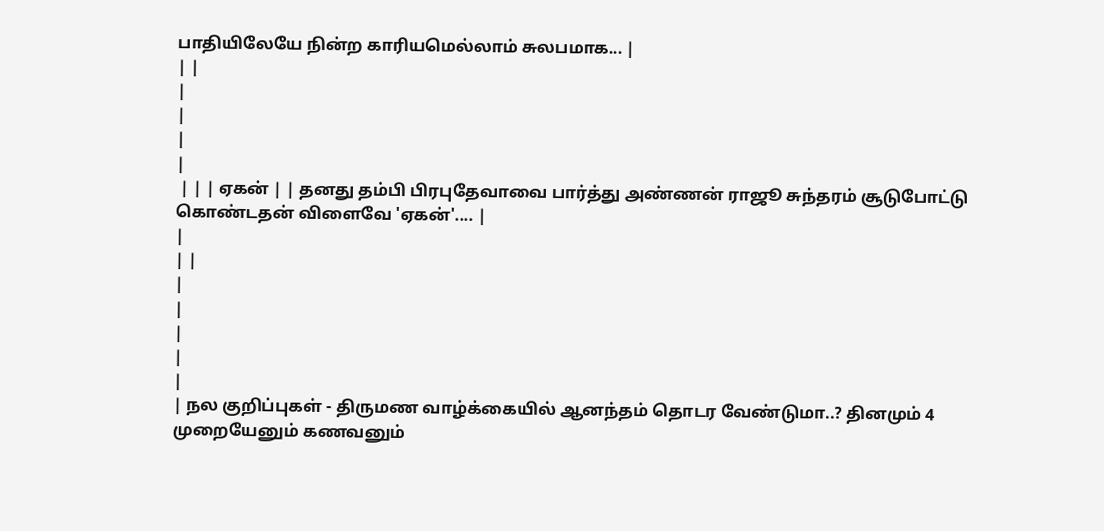பாதியிலேயே நின்ற காரியமெல்லாம் சுலபமாக... |
| |
|
|
|
|
 | | | ஏகன் | | தனது தம்பி பிரபுதேவாவை பார்த்து அண்ணன் ராஜூ சுந்தரம் சூடுபோட்டு கொண்டதன் விளைவே 'ஏகன்'.... |
|
| |
|
|
|
|
|
| நல குறிப்புகள் - திருமண வாழ்க்கையில் ஆனந்தம் தொடர வேண்டுமா..? தினமும் 4 முறையேனும் கணவனும்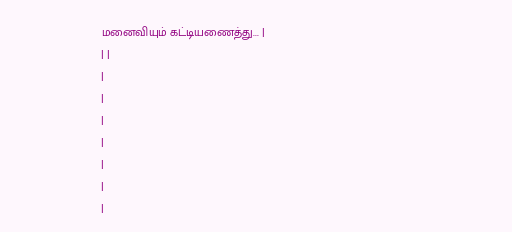மனைவியும் கட்டியணைத்து... |
| |
|
|
|
|
|
|
|